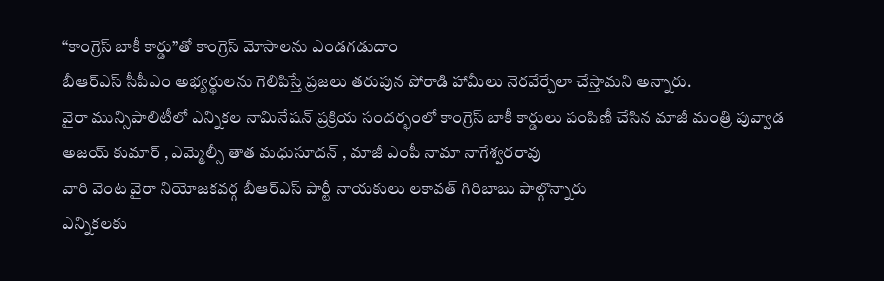“కాంగ్రెస్ బాకీ కార్డు”తో కాంగ్రెస్ మోసాలను ఎండగడుదాం
బీఆర్ఎస్ సీపీఎం అభ్యర్థులను గెలిపిస్తే ప్రజలు తరుపున పోరాడి హామీలు నెరవేర్చేలా చేస్తామని అన్నారు.
వైరా మున్సిపాలిటీలో ఎన్నికల నామినేషన్ ప్రక్రియ సందర్భంలో కాంగ్రెస్ బాకీ కార్డులు పంపిణీ చేసిన మాజీ మంత్రి పువ్వాడ అజయ్ కుమార్ , ఎమ్మెల్సీ తాత మధుసూదన్ , మాజీ ఎంపీ నామా నాగేశ్వరరావు
వారి వెంట వైరా నియోజకవర్గ బీఆర్ఎస్ పార్టీ నాయకులు లకావత్ గిరిబాబు పాల్గొన్నారు
ఎన్నికలకు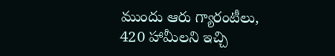ముందు ఆరు గ్యారంటీలు, 420 హామీలని ఇచ్చి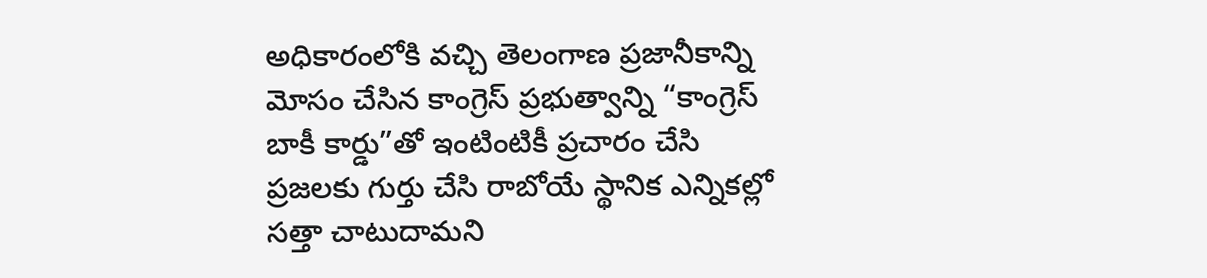అధికారంలోకి వచ్చి తెలంగాణ ప్రజానీకాన్ని మోసం చేసిన కాంగ్రెస్ ప్రభుత్వాన్ని “కాంగ్రెస్ బాకీ కార్డు”తో ఇంటింటికీ ప్రచారం చేసి ప్రజలకు గుర్తు చేసి రాబోయే స్థానిక ఎన్నికల్లో సత్తా చాటుదామని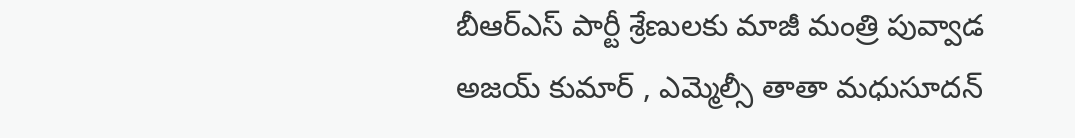బీఆర్ఎస్ పార్టీ శ్రేణులకు మాజీ మంత్రి పువ్వాడ అజయ్ కుమార్ , ఎమ్మెల్సీ తాతా మధుసూదన్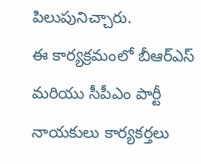పిలుపునిచ్చారు.
ఈ కార్యక్రమంలో బీఆర్ఎస్ మరియు సీపీఎం పార్టీ నాయకులు కార్యకర్తలు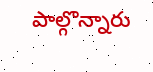పాల్గొన్నారు